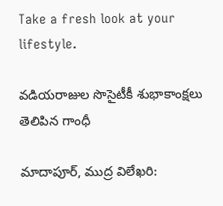Take a fresh look at your lifestyle.

వడియరాజుల సొసైటీకీ శుభాకాంక్షలు తెలిపిన గాంధీ

మాదాపూర్, ముద్ర విలేఖరి: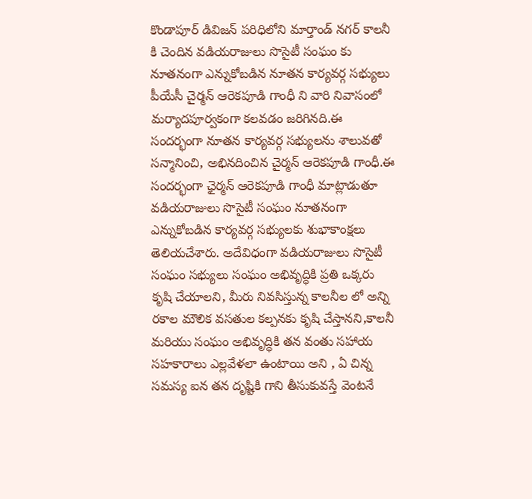కొండాపూర్ డివిజన్ పరిధిలోని మార్తాండ్ నగర్ కాలనీ కి చెందిన వడియరాజులు సొసైటీ సంఘం కు నూతనంగా ఎన్నుకోబడిన నూతన కార్యవర్గ సభ్యులు పీయేసీ చైర్మన్ ఆరెకపూడి గాంధీ ని వారి నివాసంలో మర్యాదపూర్వకంగా కలవడం జరిగినది.ఈ సందర్భంగా నూతన కార్యవర్గ సభ్యులను శాలువతో సన్మానించి, అభినదించిన చైర్మన్ ఆరెకపూడి గాంధీ.ఈ సందర్భంగా ఛైర్మన్ ఆరెకపూడి గాంధీ మాట్లాడుతూ వడియరాజులు సొసైటీ సంఘం నూతనంగా ఎన్నుకోబడిన కార్యవర్గ సభ్యులకు శుభాకాంక్షలు తెలియచేశారు. అదేవిధంగా వడియరాజులు సొసైటీ సంఘం సభ్యులు సంఘం అభివృద్ధికి ప్రతి ఒక్కరు కృషి చేయాలని, మీరు నివసిస్తున్న కాలనీల లో అన్ని రకాల మౌలిక వసతుల కల్పనకు కృషి చేస్తానని,కాలనీ మరియు సంఘం అభివృద్ధికి తన వంతు సహాయ సహకారాలు ఎల్లవేళలా ఉంటాయి అని , ఏ చిన్న సమస్య ఐన తన దృష్టికి గాని తీసుకువస్తే వెంటనే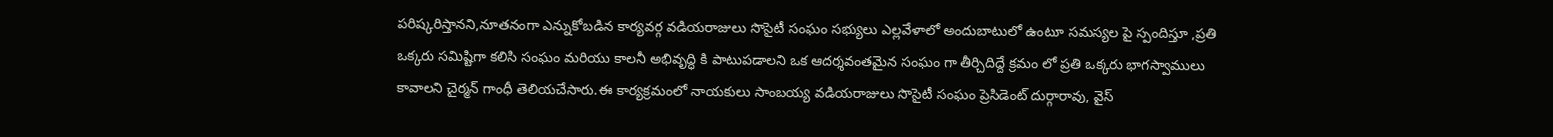పరిష్కరిస్తానని,నూతనంగా ఎన్నుకోబడిన కార్యవర్గ వడియరాజులు సొసైటీ సంఘం సభ్యులు ఎల్లవేళాలో అందుబాటులో ఉంటూ సమస్యల పై స్పందిస్తూ ,ప్రతి ఒక్కరు సమిష్టిగా కలిసి సంఘం మరియు కాలనీ అభివృద్ధి కి పాటుపడాలని ఒక ఆదర్శవంతమైన సంఘం గా తీర్చిదిద్దే క్రమం లో ప్రతి ఒక్కరు భాగస్వాములు కావాలని చైర్మన్ గాంధీ తెలియచేసారు.ఈ కార్యక్రమంలో నాయకులు సాంబయ్య వడియరాజులు సొసైటీ సంఘం ప్రెసిడెంట్ దుర్గారావు, వైస్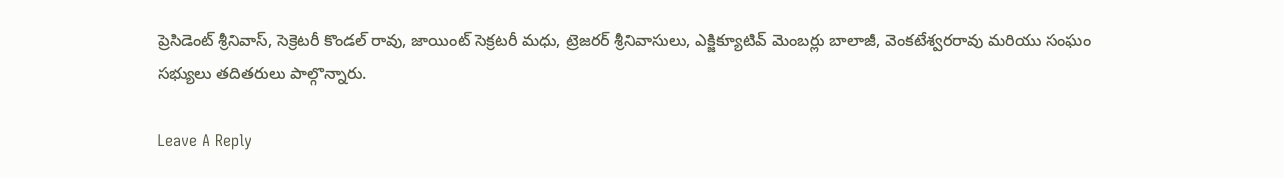ప్రెసిడెంట్ శ్రీనివాస్, సెక్రెటరీ కొండల్ రావు, జాయింట్ సెక్రటరీ మధు, ట్రెజరర్ శ్రీనివాసులు, ఎక్జిక్యూటివ్ మెంబర్లు బాలాజీ, వెంకటేశ్వరరావు మరియు సంఘం సభ్యులు తదితరులు పాల్గొన్నారు.

Leave A Reply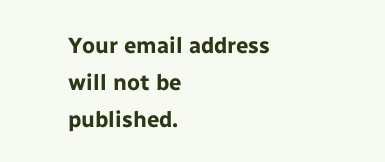Your email address will not be published.